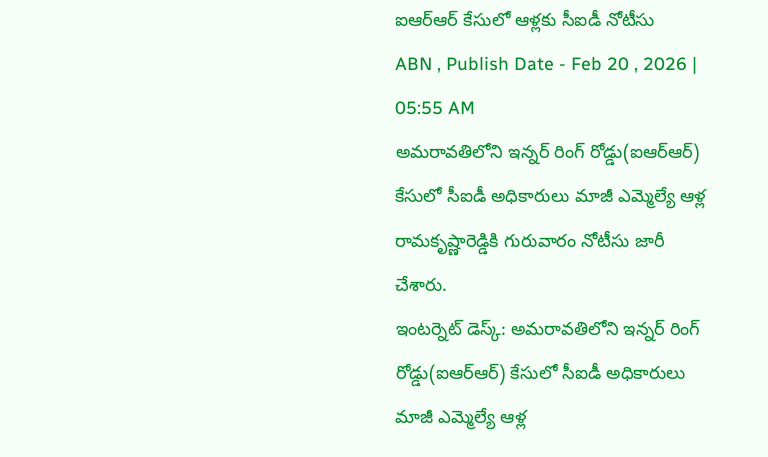ఐఆర్ఆర్ కేసులో ఆళ్లకు సీఐడీ నోటీసు
ABN , Publish Date - Feb 20 , 2026 | 05:55 AM
అమరావతిలోని ఇన్నర్ రింగ్ రోడ్డు(ఐఆర్ఆర్) కేసులో సీఐడీ అధికారులు మాజీ ఎమ్మెల్యే ఆళ్ల రామకృష్ణారెడ్డికి గురువారం నోటీసు జారీ చేశారు.
ఇంటర్నెట్ డెస్క్: అమరావతిలోని ఇన్నర్ రింగ్ రోడ్డు(ఐఆర్ఆర్) కేసులో సీఐడీ అధికారులు మాజీ ఎమ్మెల్యే ఆళ్ల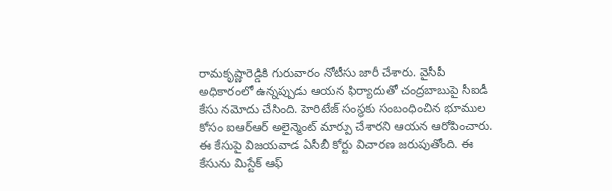రామకృష్ణారెడ్డికి గురువారం నోటీసు జారీ చేశారు. వైసీపీ అధికారంలో ఉన్నప్పుడు ఆయన ఫిర్యాదుతో చంద్రబాబుపై సీఐడీ కేసు నమోదు చేసింది. హెరిటేజ్ సంస్థకు సంబంధించిన భూముల కోసం ఐఆర్ఆర్ అలైన్మెంట్ మార్పు చేశారని ఆయన ఆరోపించారు. ఈ కేసుపై విజయవాడ ఏసీబీ కోర్టు విచారణ జరుపుతోంది. ఈ కేసును మిస్టేక్ ఆఫ్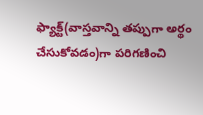ఫ్యాక్ట్(వాస్తవాన్ని తప్పుగా అర్థం చేసుకోవడం)గా పరిగణించి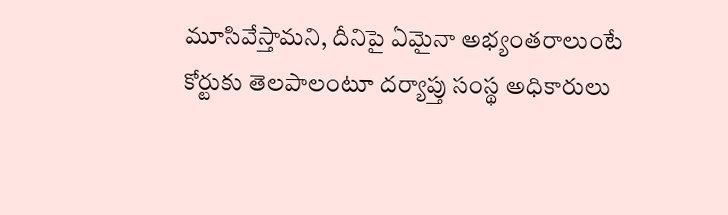మూసివేస్తామని, దీనిపై ఏమైనా అభ్యంతరాలుంటే కోర్టుకు తెలపాలంటూ దర్యాప్తు సంస్థ అధికారులు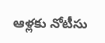ఆళ్లకు నోటీసు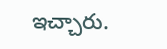ఇచ్చారు.